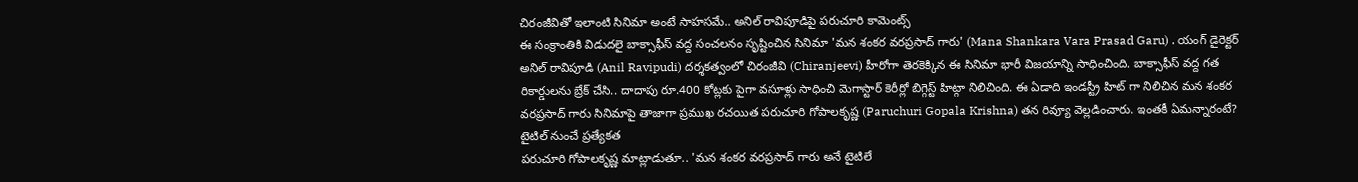చిరంజీవితో ఇలాంటి సినిమా అంటే సాహసమే.. అనిల్ రావిపూడిపై పరుచూరి కామెంట్స్
ఈ సంక్రాంతికి విడుదలై బాక్సాఫీస్ వద్ద సంచలనం సృష్టించిన సినిమా 'మన శంకర వరప్రసాద్ గారు' (Mana Shankara Vara Prasad Garu) . యంగ్ డైరెక్టర్ అనిల్ రావిపూడి (Anil Ravipudi) దర్శకత్వంలో చిరంజీవి (Chiranjeevi) హీరోగా తెరకెక్కిన ఈ సినిమా భారీ విజయాన్ని సాధించింది. బాక్సాఫీస్ వద్ద గత రికార్డులను బ్రేక్ చేసి.. దాదాపు రూ.400 కోట్లకు పైగా వసూళ్లు సాధించి మెగాస్టార్ కెరీర్లో బిగ్గెస్ట్ హిట్గా నిలిచింది. ఈ ఏడాది ఇండస్ట్రీ హిట్ గా నిలిచిన మన శంకర వరప్రసాద్ గారు సినిమాపై తాజాగా ప్రముఖ రచయిత పరుచూరి గోపాలకృష్ణ (Paruchuri Gopala Krishna) తన రివ్యూ వెల్లడించారు. ఇంతకీ ఏమన్నారంటే?
టైటిల్ నుంచే ప్రత్యేకత
పరుచూరి గోపాలకృష్ణ మాట్లాడుతూ.. 'మన శంకర వరప్రసాద్ గారు అనే టైటిలే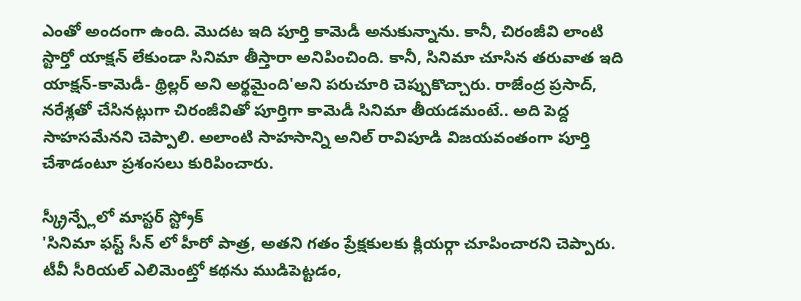ఎంతో అందంగా ఉంది. మొదట ఇది పూర్తి కామెడీ అనుకున్నాను. కానీ, చిరంజీవి లాంటి స్టార్తో యాక్షన్ లేకుండా సినిమా తీస్తారా అనిపించింది. కానీ, సినిమా చూసిన తరువాత ఇది యాక్షన్-కామెడీ- థ్రిల్లర్ అని అర్థమైంది'అని పరుచూరి చెప్పుకొచ్చారు. రాజేంద్ర ప్రసాద్, నరేశ్లతో చేసినట్లుగా చిరంజీవితో పూర్తిగా కామెడీ సినిమా తీయడమంటే.. అది పెద్ద సాహసమేనని చెప్పాలి. అలాంటి సాహసాన్ని అనిల్ రావిపూడి విజయవంతంగా పూర్తి చేశాడంటూ ప్రశంసలు కురిపించారు.

స్క్రీన్ప్లేలో మాస్టర్ స్ట్రోక్
'సినిమా ఫస్ట్ సీన్ లో హీరో పాత్ర, అతని గతం ప్రేక్షకులకు క్లియర్గా చూపించారని చెప్పారు. టీవీ సీరియల్ ఎలిమెంట్తో కథను ముడిపెట్టడం,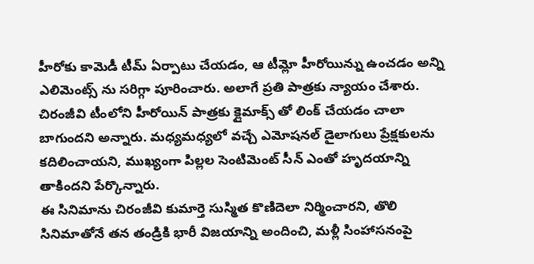హీరోకు కామెడీ టీమ్ ఏర్పాటు చేయడం, ఆ టీమ్లో హీరోయిన్ను ఉంచడం అన్ని ఎలిమెంట్స్ ను సరిగ్గా పూరించారు. అలాగే ప్రతి పాత్రకు న్యాయం చేశారు. చిరంజీవి టీంలోని హీరోయిన్ పాత్రకు క్లైమాక్స్ తో లింక్ చేయడం చాలా బాగుందని అన్నారు. మధ్యమధ్యలో వచ్చే ఎమోషనల్ డైలాగులు ప్రేక్షకులను కదిలించాయని, ముఖ్యంగా పిల్లల సెంటిమెంట్ సీన్ ఎంతో హృదయాన్ని తాకిందని పేర్కొన్నారు.
ఈ సినిమాను చిరంజీవి కుమార్తె సుస్మిత కొణిదెలా నిర్మించారని, తొలి సినిమాతోనే తన తండ్రికి భారీ విజయాన్ని అందించి, మళ్లీ సింహాసనంపై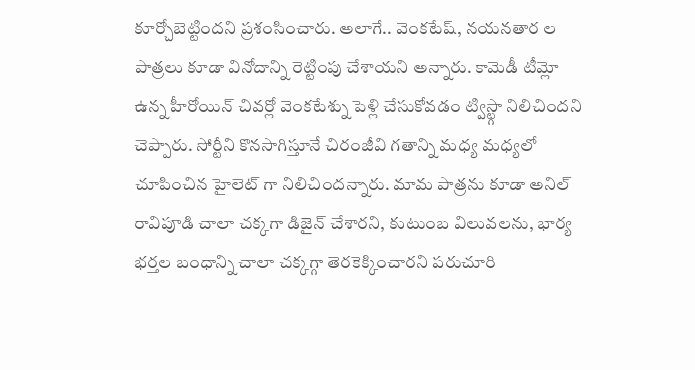కూర్చోబెట్టిందని ప్రశంసించారు. అలాగే.. వెంకటేష్, నయనతార ల పాత్రలు కూడా వినోదాన్ని రెట్టింపు చేశాయని అన్నారు. కామెడీ టీమ్లో ఉన్న హీరోయిన్ చివర్లో వెంకటేశ్ను పెళ్లి చేసుకోవడం ట్విస్ట్గా నిలిచిందని చెప్పారు. సోర్టీని కొనసాగిస్తూనే చిరంజీవి గతాన్ని మధ్య మధ్యలో చూపించిన హైలెట్ గా నిలిచిందన్నారు. మామ పాత్రను కూడా అనిల్ రావిపూడి చాలా చక్కగా డిజైన్ చేశారని, కుటుంబ విలువలను, భార్య భర్తల బంధాన్ని చాలా చక్కగ్గా తెరకెక్కించారని పరుచూరి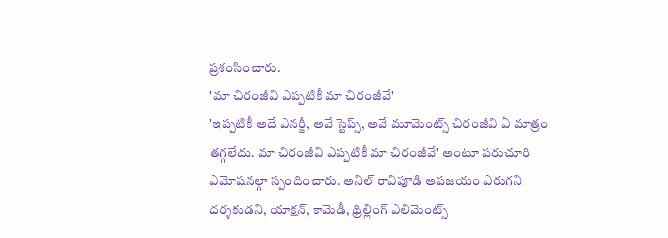ప్రశంసించారు.
'మా చిరంజీవి ఎప్పటికీ మా చిరంజీవే'
'ఇప్పటికీ అదే ఎనర్జీ, అవే స్టెప్స్, అవే మూమెంట్స్ చిరంజీవి ఏ మాత్రం తగ్గలేదు. మా చిరంజీవి ఎప్పటికీ మా చిరంజీవే' అంటూ పరుచూరి ఎమోషనల్గా స్పందించారు. అనిల్ రావిపూడి అపజయం ఎరుగని దర్శకుడని, యాక్షన్, కామెడీ, థ్రిల్లింగ్ ఎలిమెంట్స్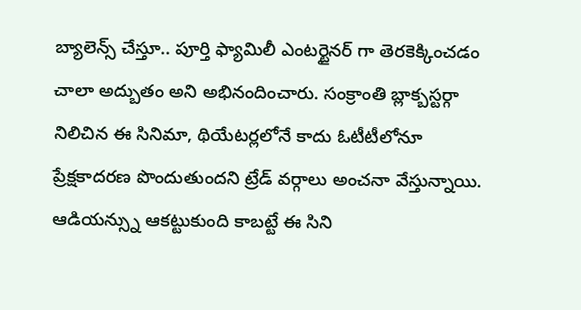బ్యాలెన్స్ చేస్తూ.. పూర్తి ఫ్యామిలీ ఎంటర్టైనర్ గా తెరకెక్కించడం చాలా అద్బుతం అని అభినందించారు. సంక్రాంతి బ్లాక్బస్టర్గా నిలిచిన ఈ సినిమా, థియేటర్లలోనే కాదు ఓటీటీలోనూ ప్రేక్షకాదరణ పొందుతుందని ట్రేడ్ వర్గాలు అంచనా వేస్తున్నాయి. ఆడియన్స్ను ఆకట్టుకుంది కాబట్టే ఈ సిని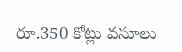రూ.350 కోట్లు వసూలు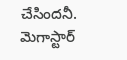చేసిందనీ. మెగాస్టార్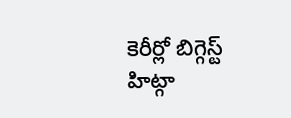కెరీర్లో బిగ్గెస్ట్ హిట్గా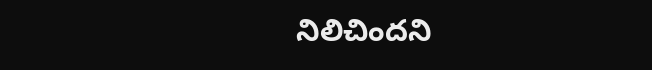నిలిచిందని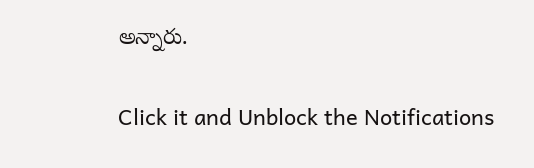అన్నారు.


Click it and Unblock the Notifications